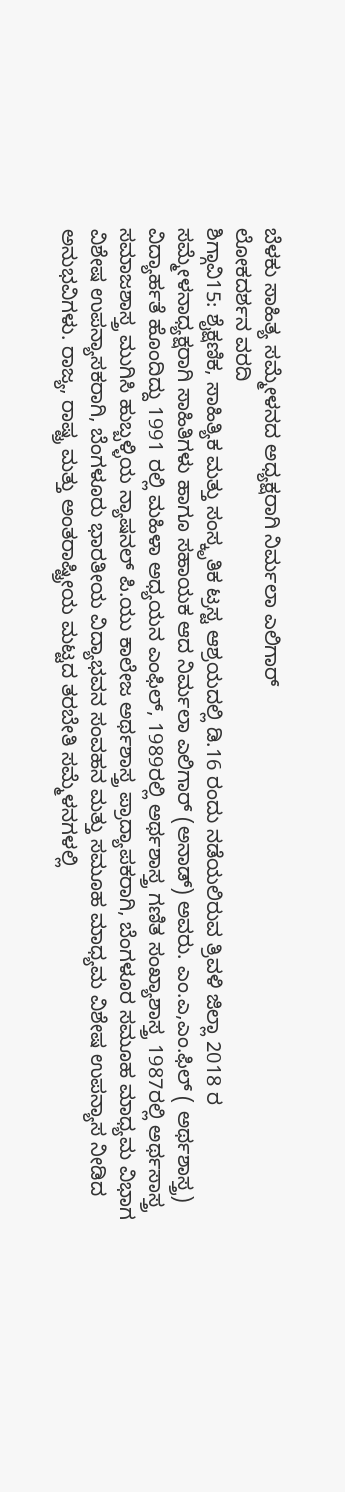ಬೆಳಕು ಸಾಹಿತ್ಯ ಸಮ್ಮೇಳನದ ಅಧ್ಯಕ್ಷರಾಗಿ ನಿರ್ಮಲಾ ಎಲಿಗಾರ್
ಲೋಕದರ್ಶನ ವರದಿ
ಶಿಗ್ಗಾವಿ15: ಶೈಕ್ಷಣಿಕ, ಸಾಹಿತ್ಯಿಕ ಮತ್ತು ಸಂಸ್ಕೃತಿಕ ಟ್ರಸ್ಟ ಆಶ್ರಯದಲ್ಲಿ ಡಿ.16 ರಂದು ನಡೆಯಲಿರುವ ತ್ರಿವಳಿ ಜಿಲ್ಲಾ 2018 ರ ಸಮ್ಮೇಳನಾಧ್ಯಕ್ಷರಾಗಿ ಸಾಹಿತಿಗಳು ಹಾಗೂ ಸಹಾಯಕ ಆದ ನಿರ್ಮಲಾ ಎಲಿಗಾರ್ (ಅನಾಡ್) ಅವರು. ಎಂ.ಎ,ಎಂ.ಫಿಲ್ ( ಅರ್ಥಶಾಸ್ತ್ರ) ವಿದ್ಯಾರ್ಹತೆ ಹೊಂದಿದ್ದು 1991 ರಲ್ಲಿ ಮಹಿಳಾ ಅಧ್ಯಯನ ಎಂಫಿಲ್, 1989ರಲ್ಲಿ ಅರ್ಥಶಾಸ್ತ್ರ ಗಣಿತ ಸಂಖ್ಯಾಶಾಸ್ತ್ರ 1987ರಲ್ಲಿ ಅರ್ಥಸಾಸ್ತ್ರ ಸಮಾಜಶಾಸ್ತ್ರ ಮುಗಿಸಿ ಹುಬ್ಬಳ್ಳಿಯ ನ್ಯಾಷನಲ್ ಪಿ.ಯು ಕಾಲೇಜ ಅರ್ಥಶಾಸ್ತ್ರ ಪ್ರಾದ್ಯಾಪಕರಾಗಿ, ಬೆಂಗಳೂರ ಸಮೂಹ ಮಾಧ್ಯಮ ವಿಭಾಗ ವಿಶೇಷ ಉಪನ್ಯಾಸಕರಾಗಿ, ಬೆಂಗಳೂರು ಭಾರತೀಯ ವಿದ್ಯಾಭವನ ಸಂವಹನ ಮತ್ತು ಸಮೂಹ ಮಾಧ್ಯಮ ವಿಶೇಷ ಉಪನ್ಯಾಸ ನೀಡಿದ ಅನುಭವಿಗಳು. ರಾಜ್ಯ, ರಾಷ್ಟ್ರ ಮತ್ತು ಅಂತರಾಷ್ಟ್ರೀಯ ಮಟ್ಟದ ತರಬೇತಿ ಸಮ್ಮೆಳನಗಳಲ್ಲಿ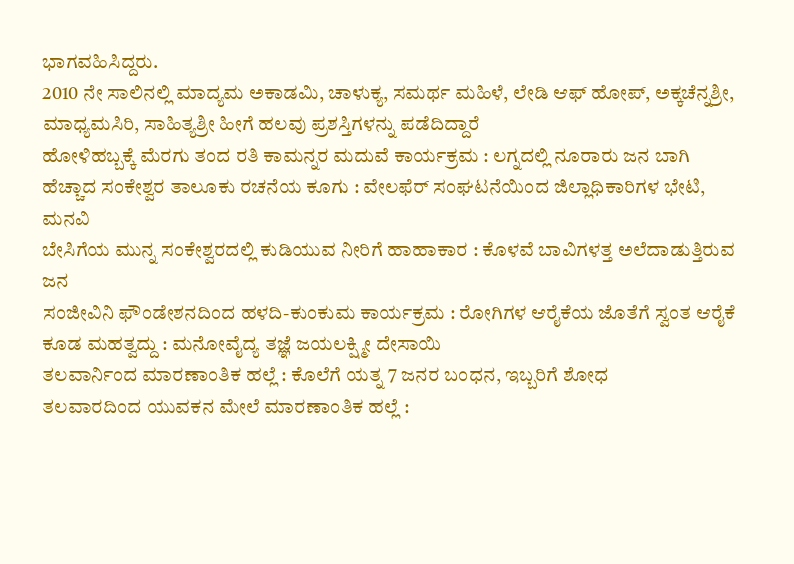ಭಾಗವಹಿಸಿದ್ದರು.
2010 ನೇ ಸಾಲಿನಲ್ಲಿ ಮಾದ್ಯಮ ಅಕಾಡಮಿ, ಚಾಳುಕ್ಯ, ಸಮರ್ಥ ಮಹಿಳೆ, ಲೇಡಿ ಆಫ್ ಹೋಪ್, ಅಕ್ಕಚೆನ್ನಶ್ರೀ, ಮಾಧ್ಯಮಸಿರಿ, ಸಾಹಿತ್ಯಶ್ರೀ ಹೀಗೆ ಹಲವು ಪ್ರಶಸ್ತಿಗಳನ್ನು ಪಡೆದಿದ್ದಾರೆ
ಹೋಳಿಹಬ್ಬಕ್ಕೆ ಮೆರಗು ತಂದ ರತಿ ಕಾಮನ್ನರ ಮದುವೆ ಕಾರ್ಯಕ್ರಮ : ಲಗ್ನದಲ್ಲಿ ನೂರಾರು ಜನ ಬಾಗಿ
ಹೆಚ್ಚಾದ ಸಂಕೇಶ್ವರ ತಾಲೂಕು ರಚನೆಯ ಕೂಗು : ವೇಲಫೆರ್ ಸಂಘಟನೆಯಿಂದ ಜಿಲ್ಲಾಧಿಕಾರಿಗಳ ಭೇಟಿ, ಮನವಿ
ಬೇಸಿಗೆಯ ಮುನ್ನ ಸಂಕೇಶ್ವರದಲ್ಲಿ ಕುಡಿಯುವ ನೀರಿಗೆ ಹಾಹಾಕಾರ : ಕೊಳವೆ ಬಾವಿಗಳತ್ತ ಅಲೆದಾಡುತ್ತಿರುವ ಜನ
ಸಂಜೀವಿನಿ ಫೌಂಡೇಶನದಿಂದ ಹಳದಿ-ಕುಂಕುಮ ಕಾರ್ಯಕ್ರಮ : ರೋಗಿಗಳ ಆರೈಕೆಯ ಜೊತೆಗೆ ಸ್ವಂತ ಆರೈಕೆ ಕೂಡ ಮಹತ್ವದ್ದು : ಮನೋವೈದ್ಯ ತಜ್ಞೆ ಜಯಲಕ್ಷ್ಮೀ ದೇಸಾಯಿ
ತಲವಾರ್ನಿಂದ ಮಾರಣಾಂತಿಕ ಹಲ್ಲೆ : ಕೊಲೆಗೆ ಯತ್ನ 7 ಜನರ ಬಂಧನ, ಇಬ್ಬರಿಗೆ ಶೋಧ
ತಲವಾರದಿಂದ ಯುವಕನ ಮೇಲೆ ಮಾರಣಾಂತಿಕ ಹಲ್ಲೆ :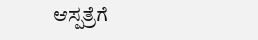ಆಸ್ಪತ್ರೆಗೆ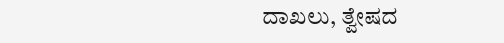ದಾಖಲು, ತ್ವೇಷದ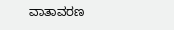ವಾತಾವರಣ